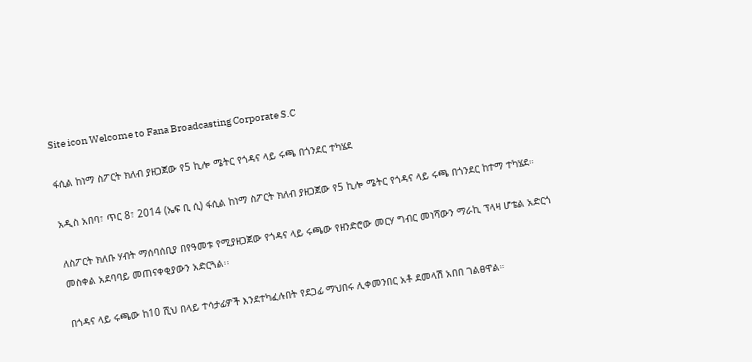Site icon Welcome to Fana Broadcasting Corporate S.C

ፋሲል ከነማ ስፖርት ክለብ ያዘጋጀው የ5 ኪሎ ሜትር የጎዳና ላይ ሩጫ በጎንደር ተካሄደ

አዲስ አበባ፣ ጥር 8፣ 2014 (ኤፍ ቢ ሲ) ፋሲል ከነማ ስፖርት ክለብ ያዘጋጀው የ5 ኪሎ ሜትር የጎዳና ላይ ሩጫ በጎንደር ከተማ ተካሄደ።

ለስፖርት ክለቡ ሃብት ማሰባሰቢያ በየዓመቱ የሚያዘጋጀው የጎዳና ላይ ሩጫው የዘንድሮው መርሃ ግብር መነሻውን ማራኪ ፕላዛ ሆቴል አድርጎ መስቀል አደባባይ መጠናቀቂያውን አድርጓል፡፡

በጎዳና ላይ ሩጫው ከ10 ሺህ በላይ ተሳታፊዎች እንደተካፈሉበት የደጋፊ ማህበሩ ሊቀመንበር አቶ ደመላሽ አበበ ገልፀዋል።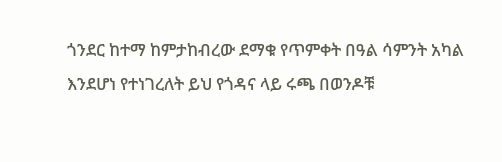ጎንደር ከተማ ከምታከብረው ደማቁ የጥምቀት በዓል ሳምንት አካል እንደሆነ የተነገረለት ይህ የጎዳና ላይ ሩጫ በወንዶቹ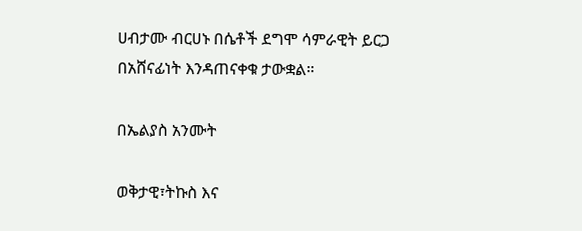ሀብታሙ ብርሀኑ በሴቶች ደግሞ ሳምራዊት ይርጋ በአሸናፊነት እንዳጠናቀቁ ታውቋል።

በኤልያስ አንሙት

ወቅታዊ፣ትኩስ እና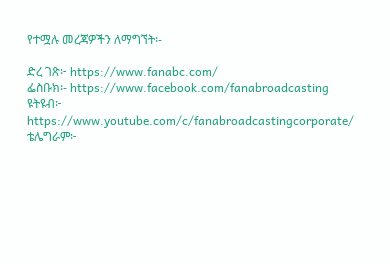የተሟሉ መረጃዎችን ለማግኘት፡-

ድረ ገጽ፦ https://www.fanabc.com/
ፌስቡክ፡- https://www.facebook.com/fanabroadcasting
ዩትዩብ፦ https://www.youtube.com/c/fanabroadcastingcorporate/
ቴሌግራም፦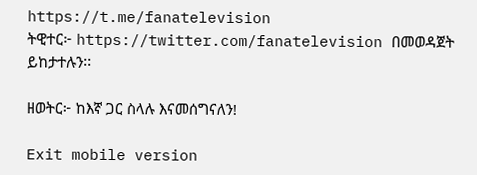https://t.me/fanatelevision
ትዊተር፦ https://twitter.com/fanatelevision በመወዳጀት ይከታተሉን፡፡

ዘወትር፦ ከእኛ ጋር ስላሉ እናመሰግናለን!

Exit mobile version